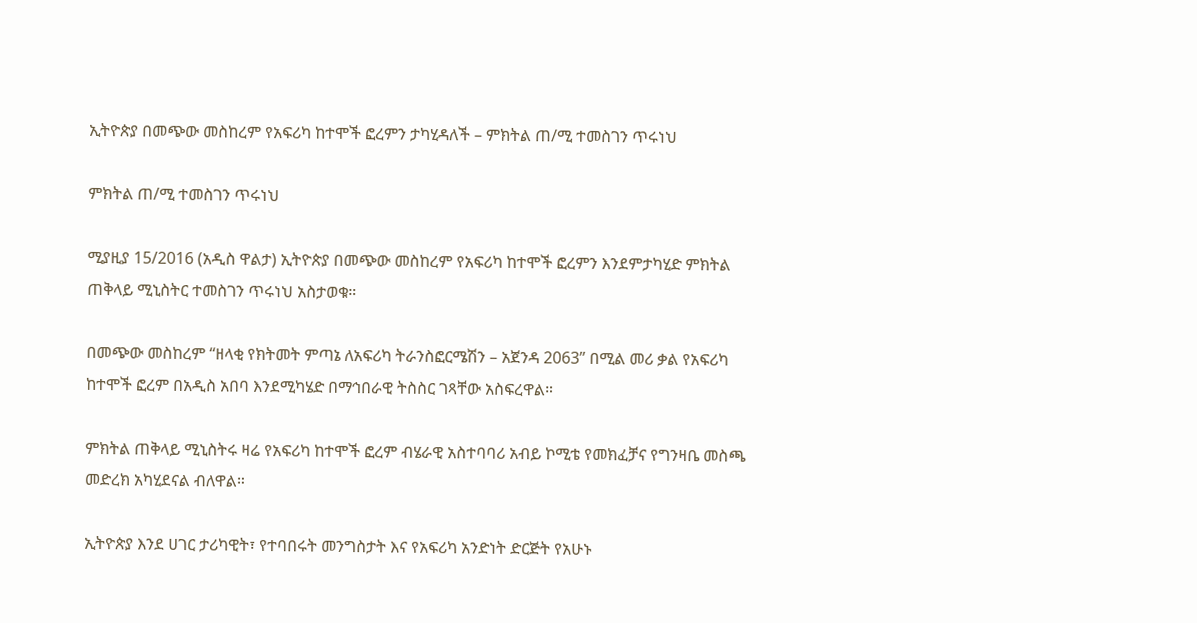ኢትዮጵያ በመጭው መስከረም የአፍሪካ ከተሞች ፎረምን ታካሂዳለች – ምክትል ጠ/ሚ ተመስገን ጥሩነህ

ምክትል ጠ/ሚ ተመስገን ጥሩነህ

ሚያዚያ 15/2016 (አዲስ ዋልታ) ኢትዮጵያ በመጭው መስከረም የአፍሪካ ከተሞች ፎረምን እንደምታካሂድ ምክትል ጠቅላይ ሚኒስትር ተመስገን ጥሩነህ አስታወቁ።

በመጭው መስከረም “ዘላቂ የክትመት ምጣኔ ለአፍሪካ ትራንስፎርሜሽን – አጀንዳ 2063” በሚል መሪ ቃል የአፍሪካ ከተሞች ፎረም በአዲስ አበባ እንደሚካሄድ በማኅበራዊ ትስስር ገጻቸው አስፍረዋል።

ምክትል ጠቅላይ ሚኒስትሩ ዛሬ የአፍሪካ ከተሞች ፎረም ብሄራዊ አስተባባሪ አብይ ኮሚቴ የመክፈቻና የግንዛቤ መስጫ መድረክ አካሂደናል ብለዋል።

ኢትዮጵያ እንደ ሀገር ታሪካዊት፣ የተባበሩት መንግስታት እና የአፍሪካ አንድነት ድርጅት የአሁኑ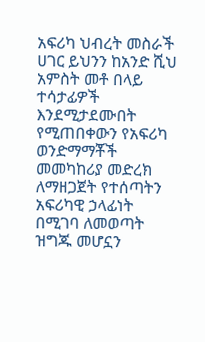አፍሪካ ህብረት መስራች ሀገር ይህንን ከአንድ ሺህ አምስት መቶ በላይ ተሳታፊዎች እንደሚታደሙበት የሚጠበቀውን የአፍሪካ ወንድማማቾች መመካከሪያ መድረክ ለማዘጋጀት የተሰጣትን አፍሪካዊ ኃላፊነት በሚገባ ለመወጣት ዝግጁ መሆኗን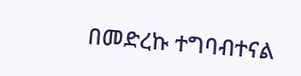በመድረኩ ተግባብተናል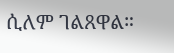ሲለም ገልጸዋል።